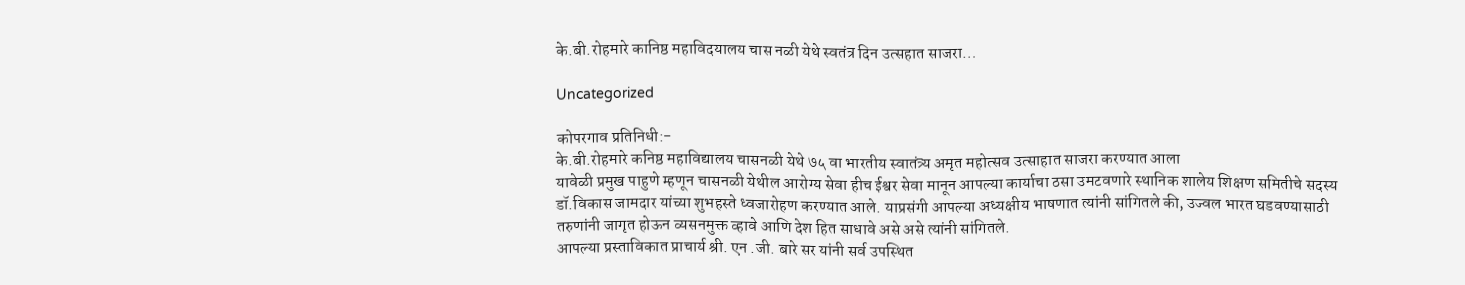के.बी.रोहमारे कानिष्ठ महाविदयालय चास नळी येथे स्वतंत्र दिन उत्सहात साजरा…

Uncategorized

कोपरगाव प्रतिनिधी:-
के.बी.रोहमारे कनिष्ठ महाविद्यालय चासनळी येथे ७५ वा भारतीय स्वातंत्र्य अमृत महोत्सव उत्साहात साजरा करण्यात आला
यावेळी प्रमुख पाहुणे म्हणून चासनळी येथील आरोग्य सेवा हीच ईश्वर सेवा मानून आपल्या कार्याचा ठसा उमटवणारे स्थानिक शालेय शिक्षण समितीचे सदस्य डॉ.विकास जामदार यांच्या शुभहस्ते ध्वजारोहण करण्यात आले. याप्रसंगी आपल्या अध्यक्षीय भाषणात त्यांनी सांगितले की, उज्वल भारत घडवण्यासाठी तरुणांनी जागृत होऊन व्यसनमुक्त व्हावे आणि देश हित साधावे असे असे त्यांनी सांगितले.
आपल्या प्रस्ताविकात प्राचार्य श्री. एन .जी. बारे सर यांनी सर्व उपस्थित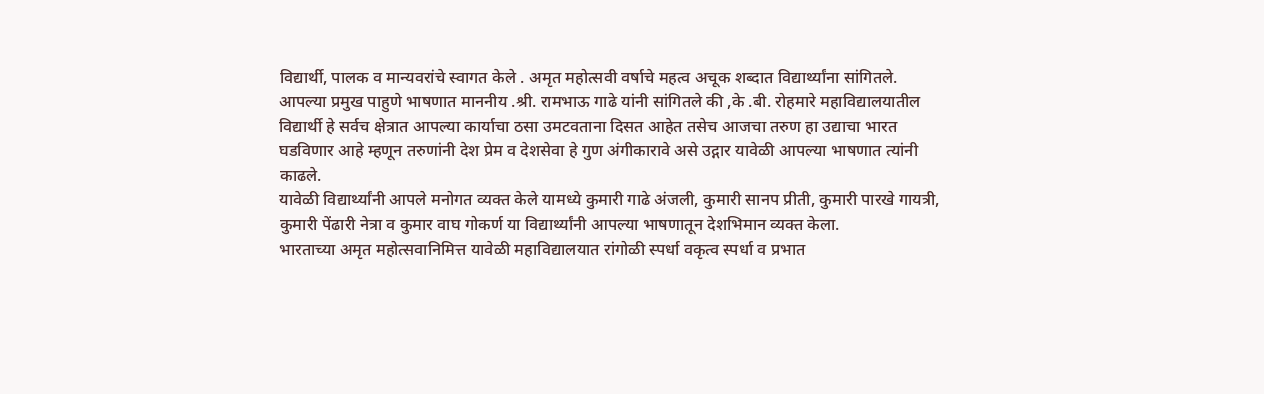विद्यार्थी, पालक व मान्यवरांचे स्वागत केले . अमृत महोत्सवी वर्षाचे महत्व अचूक शब्दात विद्यार्थ्यांना सांगितले.
आपल्या प्रमुख पाहुणे भाषणात माननीय .श्री. रामभाऊ गाढे यांनी सांगितले की ,के .बी. रोहमारे महाविद्यालयातील विद्यार्थी हे सर्वच क्षेत्रात आपल्या कार्याचा ठसा उमटवताना दिसत आहेत तसेच आजचा तरुण हा उद्याचा भारत घडविणार आहे म्हणून तरुणांनी देश प्रेम व देशसेवा हे गुण अंगीकारावे असे उद्गार यावेळी आपल्या भाषणात त्यांनी काढले.
यावेळी विद्यार्थ्यांनी आपले मनोगत व्यक्त केले यामध्ये कुमारी गाढे अंजली, कुमारी सानप प्रीती, कुमारी पारखे गायत्री, कुमारी पेंढारी नेत्रा व कुमार वाघ गोकर्ण या विद्यार्थ्यांनी आपल्या भाषणातून देशभिमान व्यक्त केला.
भारताच्या अमृत महोत्सवानिमित्त यावेळी महाविद्यालयात रांगोळी स्पर्धा वकृत्व स्पर्धा व प्रभात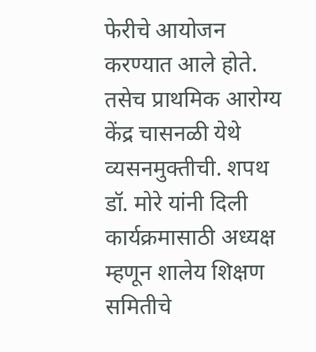फेरीचे आयोजन करण्यात आले होते. तसेच प्राथमिक आरोग्य केंद्र चासनळी येथे व्यसनमुक्तीची. शपथ डॉ. मोरे यांनी दिली कार्यक्रमासाठी अध्यक्ष म्हणून शालेय शिक्षण समितीचे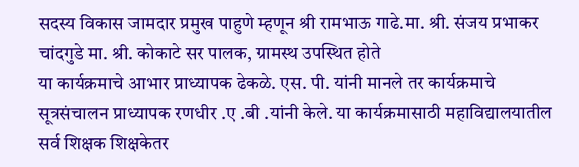सदस्य विकास जामदार प्रमुख पाहुणे म्हणून श्री रामभाऊ गाढे.मा. श्री. संजय प्रभाकर चांदगुडे मा. श्री. कोकाटे सर पालक, ग्रामस्थ उपस्थित होते
या कार्यक्रमाचे आभार प्राध्यापक ढेकळे. एस. पी. यांनी मानले तर कार्यक्रमाचे सूत्रसंचालन प्राध्यापक रणधीर .ए .बी .यांनी केले. या कार्यक्रमासाठी महाविद्यालयातील सर्व शिक्षक शिक्षकेतर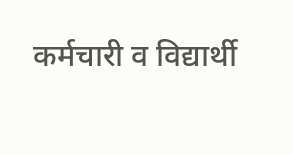कर्मचारी व विद्यार्थी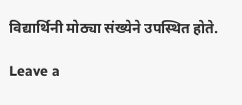विद्यार्थिनी मोठ्या संख्येने उपस्थित होते.

Leave a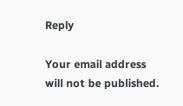Reply

Your email address will not be published.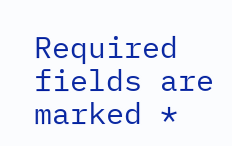Required fields are marked *